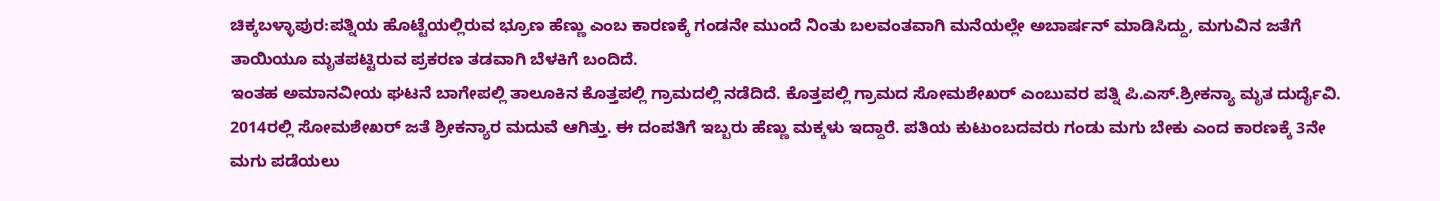ಚಿಕ್ಕಬಳ್ಳಾಪುರ:ಪತ್ನಿಯ ಹೊಟ್ಟೆಯಲ್ಲಿರುವ ಭ್ರೂಣ ಹೆಣ್ಣು ಎಂಬ ಕಾರಣಕ್ಕೆ ಗಂಡನೇ ಮುಂದೆ ನಿಂತು ಬಲವಂತವಾಗಿ ಮನೆಯಲ್ಲೇ ಅಬಾರ್ಷನ್ ಮಾಡಿಸಿದ್ದು, ಮಗುವಿನ ಜತೆಗೆ ತಾಯಿಯೂ ಮೃತಪಟ್ಟಿರುವ ಪ್ರಕರಣ ತಡವಾಗಿ ಬೆಳಕಿಗೆ ಬಂದಿದೆ.
ಇಂತಹ ಅಮಾನವೀಯ ಘಟನೆ ಬಾಗೇಪಲ್ಲಿ ತಾಲೂಕಿನ ಕೊತ್ತಪಲ್ಲಿ ಗ್ರಾಮದಲ್ಲಿ ನಡೆದಿದೆ. ಕೊತ್ತಪಲ್ಲಿ ಗ್ರಾಮದ ಸೋಮಶೇಖರ್ ಎಂಬುವರ ಪತ್ನಿ ಪಿ.ಎಸ್.ಶ್ರೀಕನ್ಯಾ ಮೃತ ದುರ್ದೈವಿ.
2014ರಲ್ಲಿ ಸೋಮಶೇಖರ್ ಜತೆ ಶ್ರೀಕನ್ಯಾರ ಮದುವೆ ಆಗಿತ್ತು. ಈ ದಂಪತಿಗೆ ಇಬ್ಬರು ಹೆಣ್ಣು ಮಕ್ಕಳು ಇದ್ದಾರೆ. ಪತಿಯ ಕುಟುಂಬದವರು ಗಂಡು ಮಗು ಬೇಕು ಎಂದ ಕಾರಣಕ್ಕೆ 3ನೇ ಮಗು ಪಡೆಯಲು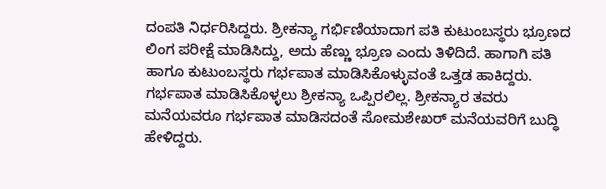ದಂಪತಿ ನಿರ್ಧರಿಸಿದ್ದರು. ಶ್ರೀಕನ್ಯಾ ಗರ್ಭಿಣಿಯಾದಾಗ ಪತಿ ಕುಟುಂಬಸ್ಥರು ಭ್ರೂಣದ ಲಿಂಗ ಪರೀಕ್ಷೆ ಮಾಡಿಸಿದ್ದು, ಅದು ಹೆಣ್ಣು ಭ್ರೂಣ ಎಂದು ತಿಳಿದಿದೆ. ಹಾಗಾಗಿ ಪತಿ ಹಾಗೂ ಕುಟುಂಬಸ್ಥರು ಗರ್ಭಪಾತ ಮಾಡಿಸಿಕೊಳ್ಳುವಂತೆ ಒತ್ತಡ ಹಾಕಿದ್ದರು.
ಗರ್ಭಪಾತ ಮಾಡಿಸಿಕೊಳ್ಳಲು ಶ್ರೀಕನ್ಯಾ ಒಪ್ಪಿರಲಿಲ್ಲ. ಶ್ರೀಕನ್ಯಾರ ತವರು ಮನೆಯವರೂ ಗರ್ಭಪಾತ ಮಾಡಿಸದಂತೆ ಸೋಮಶೇಖರ್ ಮನೆಯವರಿಗೆ ಬುದ್ಧಿ ಹೇಳಿದ್ದರು.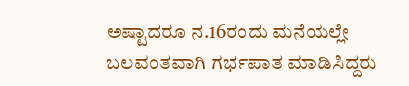ಅಷ್ಟಾದರೂ ನ.16ರಂದು ಮನೆಯಲ್ಲೇ ಬಲವಂತವಾಗಿ ಗರ್ಭಪಾತ ಮಾಡಿಸಿದ್ದರು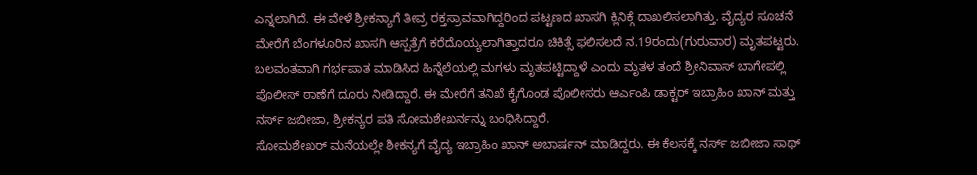ಎನ್ನಲಾಗಿದೆ. ಈ ವೇಳೆ ಶ್ರೀಕನ್ಯಾಗೆ ತೀವ್ರ ರಕ್ತಸ್ರಾವವಾಗಿದ್ದರಿಂದ ಪಟ್ಟಣದ ಖಾಸಗಿ ಕ್ಲಿನಿಕ್ಗೆ ದಾಖಲಿಸಲಾಗಿತ್ತು. ವೈದ್ಯರ ಸೂಚನೆ ಮೇರೆಗೆ ಬೆಂಗಳೂರಿನ ಖಾಸಗಿ ಆಸ್ಪತ್ರೆಗೆ ಕರೆದೊಯ್ಯಲಾಗಿತ್ತಾದರೂ ಚಿಕಿತ್ಸೆ ಫಲಿಸಲದೆ ನ.19ರಂದು(ಗುರುವಾರ) ಮೃತಪಟ್ಟರು.
ಬಲವಂತವಾಗಿ ಗರ್ಭಪಾತ ಮಾಡಿಸಿದ ಹಿನ್ನೆಲೆಯಲ್ಲಿ ಮಗಳು ಮೃತಪಟ್ಟಿದ್ದಾಳೆ ಎಂದು ಮೃತಳ ತಂದೆ ಶ್ರೀನಿವಾಸ್ ಬಾಗೇಪಲ್ಲಿ ಪೊಲೀಸ್ ಠಾಣೆಗೆ ದೂರು ನೀಡಿದ್ದಾರೆ. ಈ ಮೇರೆಗೆ ತನಿಖೆ ಕೈಗೊಂಡ ಪೊಲೀಸರು ಆರ್ಎಂಪಿ ಡಾಕ್ಟರ್ ಇಬ್ರಾಹಿಂ ಖಾನ್ ಮತ್ತು ನರ್ಸ್ ಜಬೀಜಾ, ಶ್ರೀಕನ್ಯರ ಪತಿ ಸೋಮಶೇಖರ್ನನ್ನು ಬಂಧಿಸಿದ್ದಾರೆ.
ಸೋಮಶೇಖರ್ ಮನೆಯಲ್ಲೇ ಶೀಕನ್ಯಗೆ ವೈದ್ಯ ಇಬ್ರಾಹಿಂ ಖಾನ್ ಅಬಾರ್ಷನ್ ಮಾಡಿದ್ದರು. ಈ ಕೆಲಸಕ್ಕೆ ನರ್ಸ್ ಜಬೀಜಾ ಸಾಥ್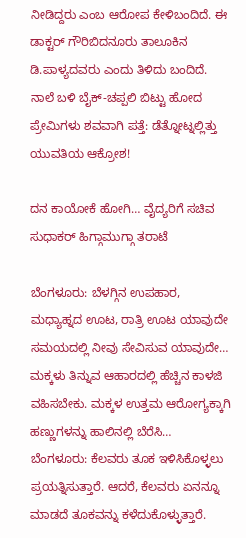ನೀಡಿದ್ದರು ಎಂಬ ಆರೋಪ ಕೇಳಿಬಂದಿದೆ. ಈ ಡಾಕ್ಟರ್ ಗೌರಿಬಿದನೂರು ತಾಲೂಕಿನ ಡಿ.ಪಾಳ್ಯದವರು ಎಂದು ತಿಳಿದು ಬಂದಿದೆ.
ನಾಲೆ ಬಳಿ ಬೈಕ್-ಚಪ್ಪಲಿ ಬಿಟ್ಟು ಹೋದ ಪ್ರೇಮಿಗಳು ಶವವಾಗಿ ಪತ್ತೆ: ಡೆತ್ನೋಟ್ನಲ್ಲಿತ್ತು ಯುವತಿಯ ಆಕ್ರೋಶ!

ದನ ಕಾಯೋಕೆ ಹೋಗಿ… ವೈದ್ಯರಿಗೆ ಸಚಿವ ಸುಧಾಕರ್ ಹಿಗ್ಗಾಮುಗ್ಗಾ ತರಾಟೆ

ಬೆಂಗಳೂರು: ಬೆಳಗ್ಗಿನ ಉಪಹಾರ, ಮಧ್ಯಾಹ್ನದ ಊಟ, ರಾತ್ರಿ ಊಟ ಯಾವುದೇ ಸಮಯದಲ್ಲಿ ನೀವು ಸೇವಿಸುವ ಯಾವುದೇ…
ಮಕ್ಕಳು ತಿನ್ನುವ ಆಹಾರದಲ್ಲಿ ಹೆಚ್ಚಿನ ಕಾಳಜಿ ವಹಿಸಬೇಕು. ಮಕ್ಕಳ ಉತ್ತಮ ಆರೋಗ್ಯಕ್ಕಾಗಿ ಹಣ್ಣುಗಳನ್ನು ಹಾಲಿನಲ್ಲಿ ಬೆರೆಸಿ…
ಬೆಂಗಳೂರು: ಕೆಲವರು ತೂಕ ಇಳಿಸಿಕೊಳ್ಳಲು ಪ್ರಯತ್ನಿಸುತ್ತಾರೆ. ಆದರೆ, ಕೆಲವರು ಏನನ್ನೂ ಮಾಡದೆ ತೂಕವನ್ನು ಕಳೆದುಕೊಳ್ಳುತ್ತಾರೆ.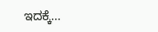ಇದಕ್ಕೆ…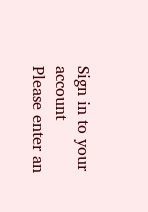Sign in to your account
Please enter an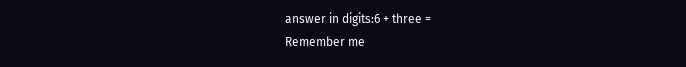answer in digits:6 + three =
Remember me